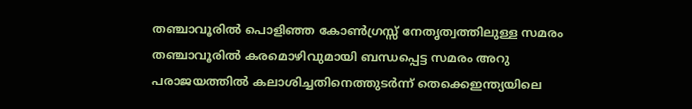തഞ്ചാവൂരിൽ പൊളിഞ്ഞ കോൺഗ്രസ്സ് നേതൃത്വത്തിലുള്ള സമരം
തഞ്ചാവൂരിൽ കരമൊഴിവുമായി ബന്ധപ്പെട്ട സമരം അറു പരാജയത്തിൽ കലാശിച്ചതിനെത്തുടർന്ന് തെക്കെഇന്ത്യയിലെ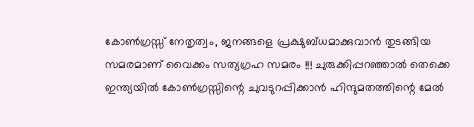കോൺഗ്രസ്സ് നേതൃത്വം, ജനങ്ങളെ പ്രക്ഷുബ്ധമാക്കുവാൻ തുടങ്ങിയ സമരമാണ് വൈക്കം സത്യഗ്രഹ സമരം !!! ചുരുക്കിപ്പറഞ്ഞാൽ തെക്കെ ഇന്ത്യയിൽ കോൺഗ്രസ്സിന്റെ ചുവടുറപ്പിക്കാൻ ഹിന്ദുമതത്തിന്റെ മേൽ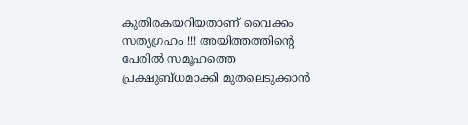കുതിരകയറിയതാണ് വൈക്കം സത്യഗ്രഹം !!! അയിത്തത്തിന്റെ പേരിൽ സമൂഹത്തെ പ്രക്ഷുബ്ധമാക്കി മുതലെടുക്കാൻ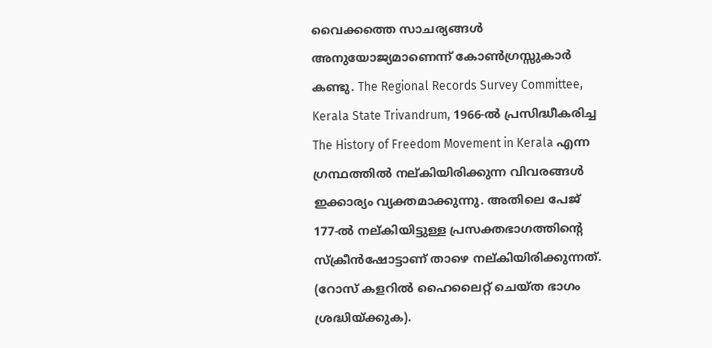വൈക്കത്തെ സാചര്യങ്ങൾ അനുയോജ്യമാണെന്ന് കോൺഗ്രസ്സുകാർ കണ്ടു. The Regional Records Survey Committee, Kerala State Trivandrum, 1966-ൽ പ്രസിദ്ധീകരിച്ച The History of Freedom Movement in Kerala എന്ന ഗ്രന്ഥത്തിൽ നല്കിയിരിക്കുന്ന വിവരങ്ങൾ ഇക്കാര്യം വ്യക്തമാക്കുന്നു. അതിലെ പേജ് 177-ൽ നല്കിയിട്ടുള്ള പ്രസക്തഭാഗത്തിന്റെ സ്ക്രീൻഷോട്ടാണ് താഴെ നല്കിയിരിക്കുന്നത്. (റോസ് കളറിൽ ഹൈലൈറ്റ് ചെയ്ത ഭാഗം ശ്രദ്ധിയ്ക്കുക).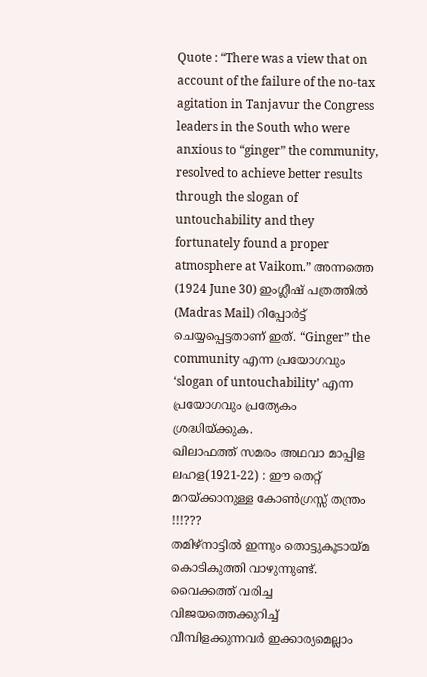Quote : “There was a view that on account of the failure of the no-tax agitation in Tanjavur the Congress leaders in the South who were anxious to “ginger” the community, resolved to achieve better results through the slogan of untouchability and they fortunately found a proper atmosphere at Vaikom.” അന്നത്തെ (1924 June 30) ഇംഗ്ലീഷ് പത്രത്തിൽ (Madras Mail) റിപ്പോർട്ട് ചെയ്യപ്പെട്ടതാണ് ഇത്. “Ginger” the community എന്ന പ്രയോഗവും ‘slogan of untouchability’ എന്ന പ്രയോഗവും പ്രത്യേകം ശ്രദ്ധിയ്ക്കുക.
ഖിലാഫത്ത് സമരം അഥവാ മാപ്പിള ലഹള(1921-22) : ഈ തെറ്റ് മറയ്ക്കാനുള്ള കോൺഗ്രസ്സ് തന്ത്രം !!!???
തമിഴ്നാട്ടിൽ ഇന്നും തൊട്ടുകൂടായ്മ കൊടികുത്തി വാഴുന്നുണ്ട്. വൈക്കത്ത് വരിച്ച വിജയത്തെക്കുറിച്ച് വീമ്പിളക്കുന്നവർ ഇക്കാര്യമെല്ലാം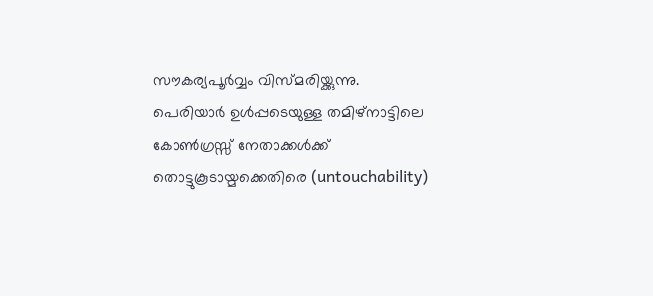സൗകര്യപൂർവ്വം വിസ്മരിയ്ക്കുന്നു. പെരിയാർ ഉൾപ്പടെയുള്ള തമിഴ്നാട്ടിലെ കോൺഗ്രസ്സ് നേതാക്കൾക്ക് തൊട്ടുകൂടായ്മക്കെതിരെ (untouchability)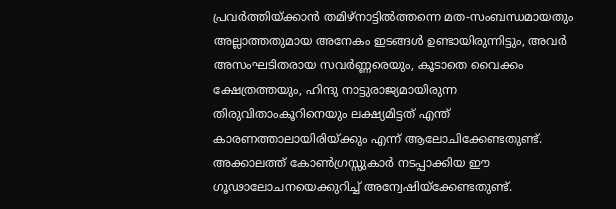പ്രവർത്തിയ്ക്കാൻ തമിഴ്നാട്ടിൽത്തന്നെ മത-സംബന്ധമായതും അല്ലാത്തതുമായ അനേകം ഇടങ്ങൾ ഉണ്ടായിരുന്നിട്ടും, അവർ അസംഘടിതരായ സവർണ്ണരെയും, കൂടാതെ വൈക്കം ക്ഷേത്രത്തയും, ഹിന്ദു നാട്ടുരാജ്യമായിരുന്ന തിരുവിതാംകൂറിനെയും ലക്ഷ്യമിട്ടത് എന്ത് കാരണത്താലായിരിയ്ക്കും എന്ന് ആലോചിക്കേണ്ടതുണ്ട്. അക്കാലത്ത് കോൺഗ്രസ്സുകാർ നടപ്പാക്കിയ ഈ ഗൂഢാലോചനയെക്കുറിച്ച് അന്വേഷിയ്ക്കേണ്ടതുണ്ട്.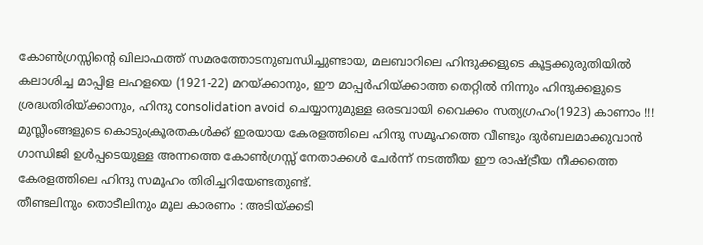കോൺഗ്രസ്സിന്റെ ഖിലാഫത്ത് സമരത്തോടനുബന്ധിച്ചുണ്ടായ, മലബാറിലെ ഹിന്ദുക്കളുടെ കൂട്ടക്കുരുതിയിൽ കലാശിച്ച മാപ്പിള ലഹളയെ (1921-22) മറയ്ക്കാനും, ഈ മാപ്പർഹിയ്ക്കാത്ത തെറ്റിൽ നിന്നും ഹിന്ദുക്കളുടെ ശ്രദ്ധതിരിയ്ക്കാനും, ഹിന്ദു consolidation avoid ചെയ്യാനുമുള്ള ഒരടവായി വൈക്കം സത്യഗ്രഹം(1923) കാണാം !!! മുസ്ലീംങ്ങളുടെ കൊടുംക്രൂരതകൾക്ക് ഇരയായ കേരളത്തിലെ ഹിന്ദു സമൂഹത്തെ വീണ്ടും ദുർബലമാക്കുവാൻ ഗാന്ധിജി ഉൾപ്പടെയുള്ള അന്നത്തെ കോൺഗ്രസ്സ് നേതാക്കൾ ചേർന്ന് നടത്തീയ ഈ രാഷ്ട്രീയ നീക്കത്തെ കേരളത്തിലെ ഹിന്ദു സമൂഹം തിരിച്ചറിയേണ്ടതുണ്ട്.
തീണ്ടലിനും തൊടീലിനും മൂല കാരണം : അടിയ്ക്കടി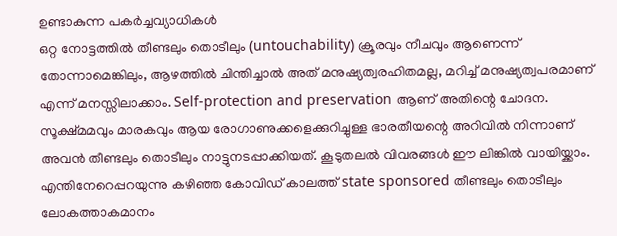ഉണ്ടാകുന്ന പകർച്ചവ്യാധികൾ
ഒറ്റ നോട്ടത്തിൽ തീണ്ടലും തൊടീലും (untouchability) ക്രൂരവും നീചവും ആണെന്ന് തോന്നാമെങ്കിലും, ആഴത്തിൽ ചിന്തിച്ചാൽ അത് മനുഷ്യത്വരഹിതമല്ല, മറിച്ച് മനുഷ്യത്വപരമാണ് എന്ന് മനസ്സിലാക്കാം. Self-protection and preservation ആണ് അതിന്റെ ചോദന. സൂക്ഷ്മമവും മാരകവും ആയ രോഗാണുക്കളെക്കുറിച്ചുള്ള ഭാരതീയന്റെ അറിവിൽ നിന്നാണ് അവൻ തീണ്ടലും തൊടീലും നാട്ടുനടപ്പാക്കിയത്. കൂടുതലൽ വിവരങ്ങൾ ഈ ലിങ്കിൽ വായിയ്ക്കാം. എന്തിനേറെപ്പറയുന്നു കഴിഞ്ഞ കോവിഡ് കാലത്ത് state sponsored തീണ്ടലും തൊടീലും ലോകത്താകമാനം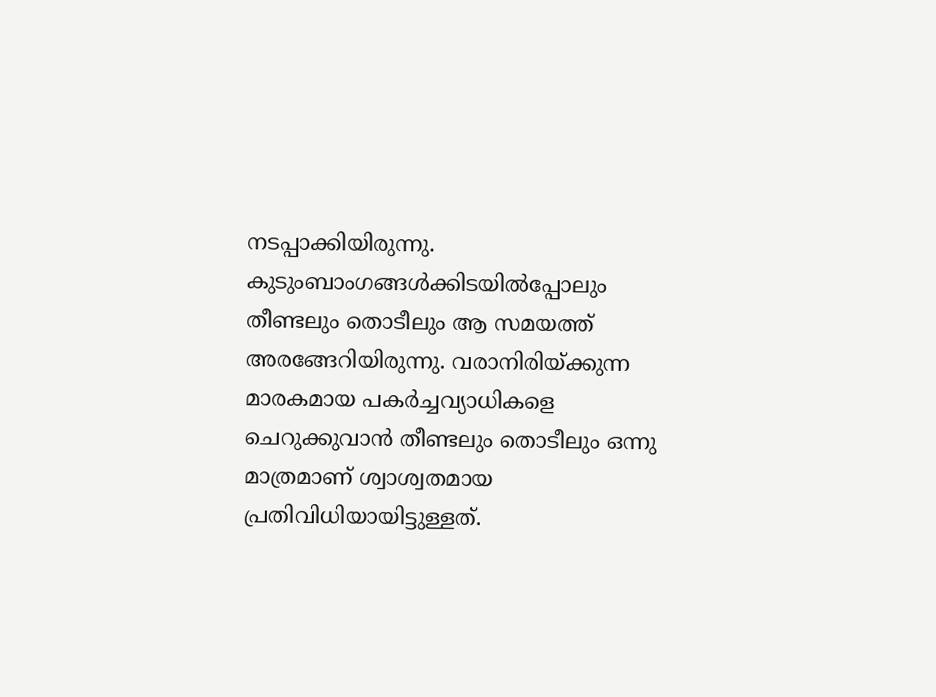നടപ്പാക്കിയിരുന്നു. കുടുംബാംഗങ്ങൾക്കിടയിൽപ്പോലും തീണ്ടലും തൊടീലും ആ സമയത്ത് അരങ്ങേറിയിരുന്നു. വരാനിരിയ്ക്കുന്ന മാരകമായ പകർച്ചവ്യാധികളെ ചെറുക്കുവാൻ തീണ്ടലും തൊടീലും ഒന്നു മാത്രമാണ് ശ്വാശ്വതമായ പ്രതിവിധിയായിട്ടുള്ളത്.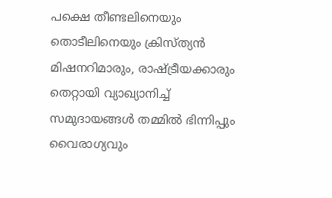പക്ഷെ തീണ്ടലിനെയും തൊടീലിനെയും ക്രിസ്ത്യൻ മിഷനറിമാരും, രാഷ്ട്രീയക്കാരും തെറ്റായി വ്യാഖ്യാനിച്ച് സമുദായങ്ങൾ തമ്മിൽ ഭിന്നിപ്പും വൈരാഗ്യവും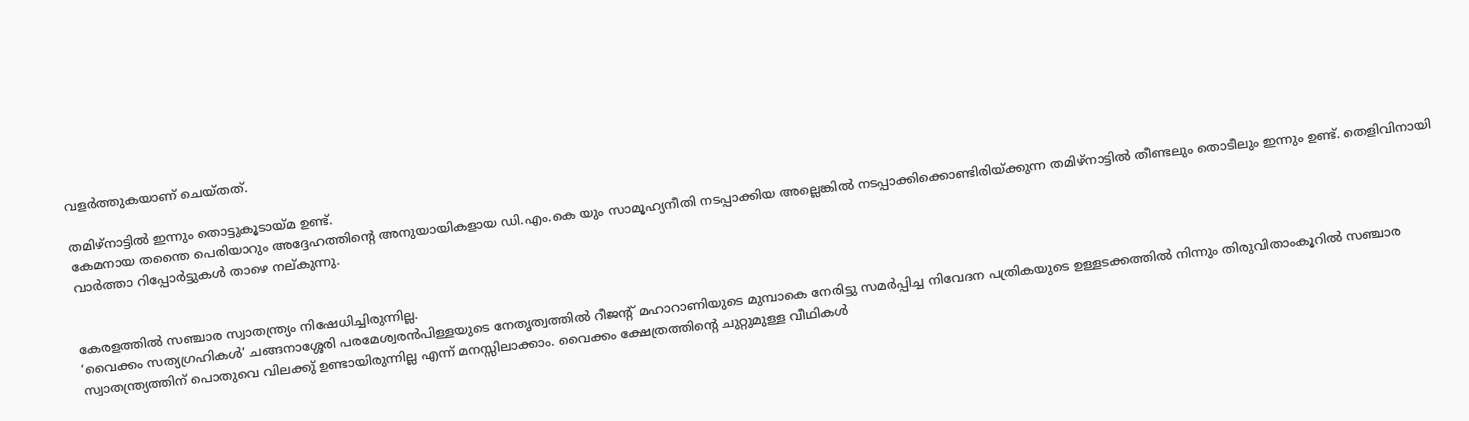വളർത്തുകയാണ് ചെയ്തത്.

തമിഴ്നാട്ടിൽ ഇന്നും തൊട്ടുകൂടായ്മ ഉണ്ട്.
കേമനായ തന്തൈ പെരിയാറും അദ്ദേഹത്തിന്റെ അനുയായികളായ ഡി.എം.കെ യും സാമൂഹ്യനീതി നടപ്പാക്കിയ അല്ലെങ്കിൽ നടപ്പാക്കിക്കൊണ്ടിരിയ്ക്കുന്ന തമിഴ്നാട്ടിൽ തീണ്ടലും തൊടീലും ഇന്നും ഉണ്ട്. തെളിവിനായി വാർത്താ റിപ്പോർട്ടുകൾ താഴെ നല്കുന്നു.


കേരളത്തിൽ സഞ്ചാര സ്വാതന്ത്ര്യം നിഷേധിച്ചിരുന്നില്ല.
‘വൈക്കം സത്യഗ്രഹികൾ’ ചങ്ങനാശ്ശേരി പരമേശ്വരൻപിള്ളയുടെ നേതൃത്വത്തിൽ റീജന്റ് മഹാറാണിയുടെ മുമ്പാകെ നേരിട്ടു സമർപ്പിച്ച നിവേദന പത്രികയുടെ ഉള്ളടക്കത്തിൽ നിന്നും തിരുവിതാംകൂറിൽ സഞ്ചാര സ്വാതന്ത്ര്യത്തിന് പൊതുവെ വിലക്കു് ഉണ്ടായിരുന്നില്ല എന്ന് മനസ്സിലാക്കാം. വൈക്കം ക്ഷേത്രത്തിന്റെ ചുറ്റുമുള്ള വീഥികൾ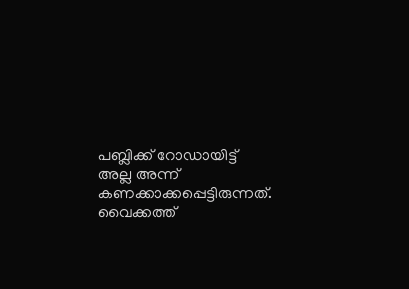പബ്ലിക്ക് റോഡായിട്ട് അല്ല അന്ന് കണക്കാക്കപ്പെട്ടിരുന്നത്. വൈക്കത്ത്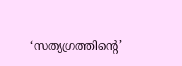‘സത്യഗ്രത്തിന്റെ’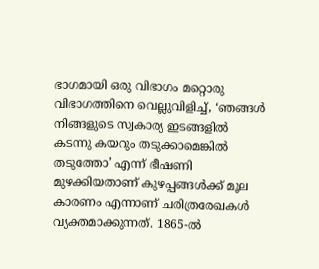ഭാഗമായി ഒരു വിഭാഗം മറ്റൊരു വിഭാഗത്തിനെ വെല്ലുവിളിച്ച്, ‘ഞങ്ങൾ നിങ്ങളുടെ സ്വകാര്യ ഇടങ്ങളിൽ കടന്നു കയറും തടുക്കാമെങ്കിൽ തടുത്തോ’ എന്ന് ഭീഷണി മുഴക്കിയതാണ് കുഴപ്പങ്ങൾക്ക് മൂല കാരണം എന്നാണ് ചരിത്രരേഖകൾ വ്യക്തമാക്കുന്നത്. 1865-ൽ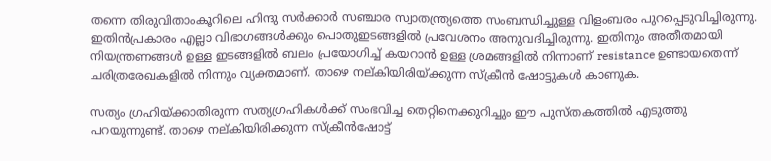തന്നെ തിരുവിതാംകൂറിലെ ഹിന്ദു സർക്കാർ സഞ്ചാര സ്വാതന്ത്ര്യത്തെ സംബന്ധിച്ചുള്ള വിളംബരം പുറപ്പെടുവിച്ചിരുന്നു. ഇതിൻപ്രകാരം എല്ലാ വിഭാഗങ്ങൾക്കും പൊതുഇടങ്ങളിൽ പ്രവേശനം അനുവദിച്ചിരുന്നു. ഇതിനും അതീതമായി നിയന്ത്രണങ്ങൾ ഉള്ള ഇടങ്ങളിൽ ബലം പ്രയോഗിച്ച് കയറാൻ ഉള്ള ശ്രമങ്ങളിൽ നിന്നാണ് resistance ഉണ്ടായതെന്ന് ചരിത്രരേഖകളിൽ നിന്നും വ്യക്തമാണ്. താഴെ നല്കിയിരിയ്ക്കുന്ന സ്ക്രീൻ ഷോട്ടുകൾ കാണുക.

സത്യം ഗ്രഹിയ്ക്കാതിരുന്ന സത്യഗ്രഹികൾക്ക് സംഭവിച്ച തെറ്റിനെക്കുറിച്ചും ഈ പുസ്തകത്തിൽ എടുത്തു പറയുന്നുണ്ട്. താഴെ നല്കിയിരിക്കുന്ന സ്ക്രീൻഷോട്ട്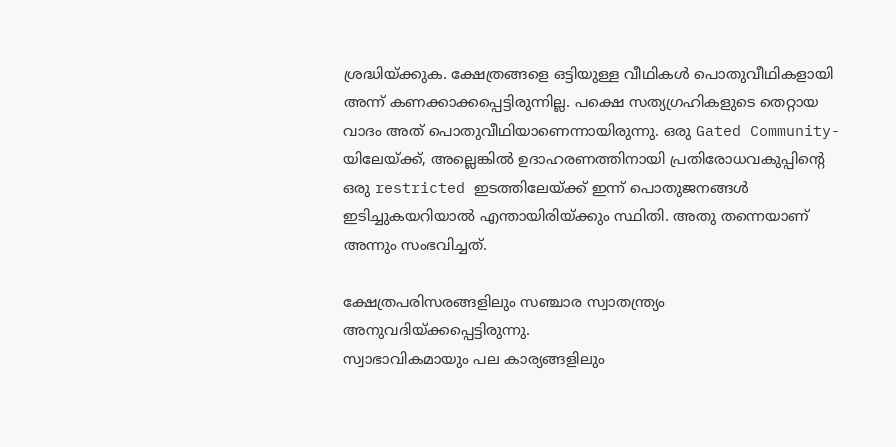ശ്രദ്ധിയ്ക്കുക. ക്ഷേത്രങ്ങളെ ഒട്ടിയുള്ള വീഥികൾ പൊതുവീഥികളായി അന്ന് കണക്കാക്കപ്പെട്ടിരുന്നില്ല. പക്ഷെ സത്യഗ്രഹികളുടെ തെറ്റായ വാദം അത് പൊതുവീഥിയാണെന്നായിരുന്നു. ഒരു Gated Community-യിലേയ്ക്ക്, അല്ലെങ്കിൽ ഉദാഹരണത്തിനായി പ്രതിരോധവകുപ്പിന്റെ ഒരു restricted ഇടത്തിലേയ്ക്ക് ഇന്ന് പൊതുജനങ്ങൾ ഇടിച്ചുകയറിയാൽ എന്തായിരിയ്ക്കും സ്ഥിതി. അതു തന്നെയാണ് അന്നും സംഭവിച്ചത്.

ക്ഷേത്രപരിസരങ്ങളിലും സഞ്ചാര സ്വാതന്ത്ര്യം അനുവദിയ്ക്കപ്പെട്ടിരുന്നു.
സ്വാഭാവികമായും പല കാര്യങ്ങളിലും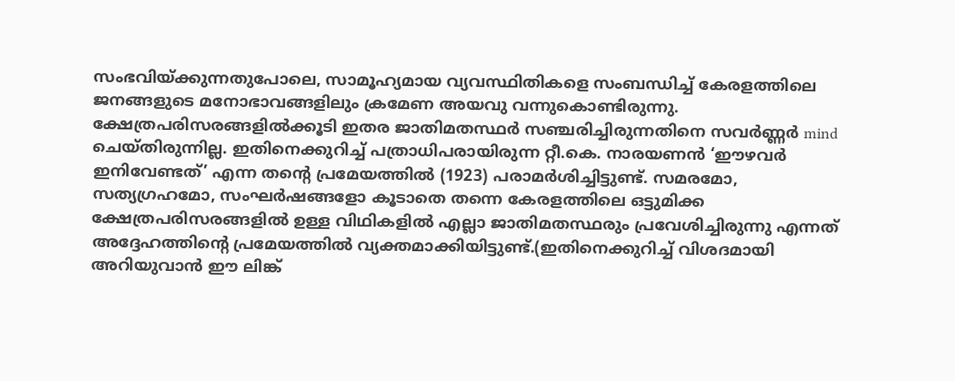സംഭവിയ്ക്കുന്നതുപോലെ, സാമൂഹ്യമായ വ്യവസ്ഥിതികളെ സംബന്ധിച്ച് കേരളത്തിലെ ജനങ്ങളുടെ മനോഭാവങ്ങളിലും ക്രമേണ അയവു വന്നുകൊണ്ടിരുന്നു. ക്ഷേത്രപരിസരങ്ങളിൽക്കൂടി ഇതര ജാതിമതസ്ഥർ സഞ്ചരിച്ചിരുന്നതിനെ സവർണ്ണർ mind ചെയ്തിരുന്നില്ല. ഇതിനെക്കുറിച്ച് പത്രാധിപരായിരുന്ന റ്റീ.കെ. നാരയണൻ ‘ഈഴവർ ഇനിവേണ്ടത്’ എന്ന തന്റെ പ്രമേയത്തിൽ (1923) പരാമർശിച്ചിട്ടുണ്ട്. സമരമോ, സത്യഗ്രഹമോ, സംഘർഷങ്ങളോ കൂടാതെ തന്നെ കേരളത്തിലെ ഒട്ടുമിക്ക ക്ഷേത്രപരിസരങ്ങളിൽ ഉള്ള വിഥികളിൽ എല്ലാ ജാതിമതസ്ഥരും പ്രവേശിച്ചിരുന്നു എന്നത് അദ്ദേഹത്തിന്റെ പ്രമേയത്തിൽ വ്യക്തമാക്കിയിട്ടുണ്ട്.(ഇതിനെക്കുറിച്ച് വിശദമായി അറിയുവാൻ ഈ ലിങ്ക്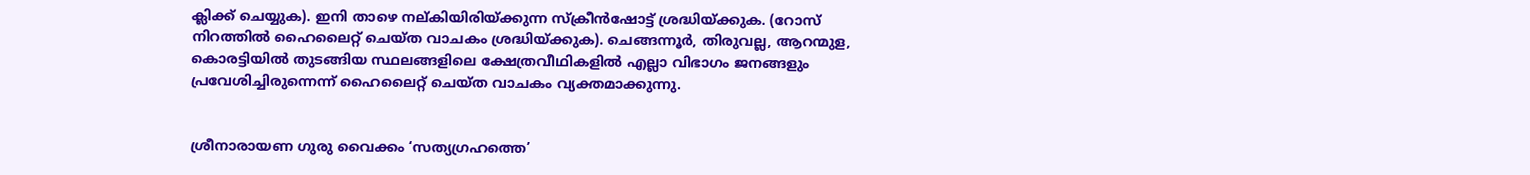ക്ലിക്ക് ചെയ്യുക). ഇനി താഴെ നല്കിയിരിയ്ക്കുന്ന സ്ക്രീൻഷോട്ട് ശ്രദ്ധിയ്ക്കുക. (റോസ് നിറത്തിൽ ഹൈലൈറ്റ് ചെയ്ത വാചകം ശ്രദ്ധിയ്ക്കുക). ചെങ്ങന്നൂർ, തിരുവല്ല, ആറന്മുള, കൊരട്ടിയിൽ തുടങ്ങിയ സ്ഥലങ്ങളിലെ ക്ഷേത്രവീഥികളിൽ എല്ലാ വിഭാഗം ജനങ്ങളും പ്രവേശിച്ചിരുന്നെന്ന് ഹൈലൈറ്റ് ചെയ്ത വാചകം വ്യക്തമാക്കുന്നു.


ശ്രീനാരായണ ഗുരു വൈക്കം ‘സത്യഗ്രഹത്തെ’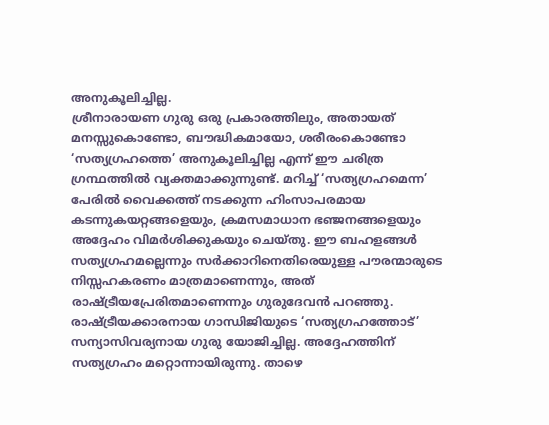അനുകൂലിച്ചില്ല.
ശ്രീനാരായണ ഗുരു ഒരു പ്രകാരത്തിലും, അതായത് മനസ്സുകൊണ്ടോ, ബൗദ്ധികമായോ, ശരീരംകൊണ്ടോ ‘സത്യഗ്രഹത്തെ’ അനുകൂലിച്ചില്ല എന്ന് ഈ ചരിത്ര ഗ്രന്ഥത്തിൽ വ്യക്തമാക്കുന്നുണ്ട്. മറിച്ച് ‘സത്യഗ്രഹമെന്ന’ പേരിൽ വൈക്കത്ത് നടക്കുന്ന ഹിംസാപരമായ കടന്നുകയറ്റങ്ങളെയും, ക്രമസമാധാന ഭഞ്ജനങ്ങളെയും അദ്ദേഹം വിമർശിക്കുകയും ചെയ്തു. ഈ ബഹളങ്ങൾ സത്യഗ്രഹമല്ലെന്നും സർക്കാറിനെതിരെയുള്ള പൗരന്മാരുടെ നിസ്സഹകരണം മാത്രമാണെന്നും, അത് രാഷ്ട്രീയപ്രേരിതമാണെന്നും ഗുരുദേവൻ പറഞ്ഞു. രാഷ്ട്രീയക്കാരനായ ഗാന്ധിജിയുടെ ‘സത്യഗ്രഹത്തോട്’ സന്യാസിവര്യനായ ഗുരു യോജിച്ചില്ല. അദ്ദേഹത്തിന് സത്യഗ്രഹം മറ്റൊന്നായിരുന്നു. താഴെ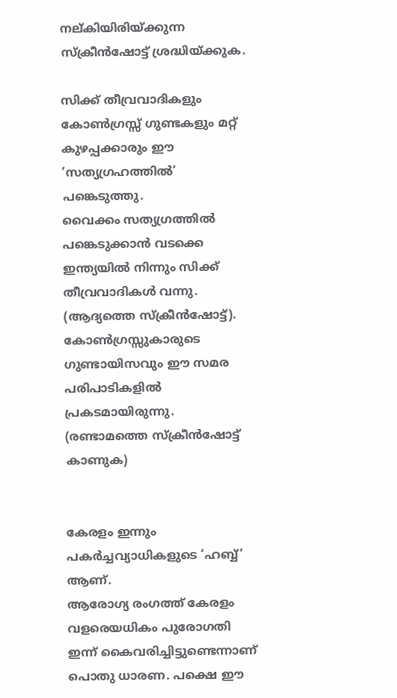നല്കിയിരിയ്ക്കുന്ന സ്ക്രീൻഷോട്ട് ശ്രദ്ധിയ്ക്കുക.

സിക്ക് തീവ്രവാദികളും കോൺഗ്രസ്സ് ഗുണ്ടകളും മറ്റ് കുഴപ്പക്കാരും ഈ ‘സത്യഗ്രഹത്തിൽ’ പങ്കെടുത്തു.
വൈക്കം സത്യഗ്രത്തിൽ പങ്കെടുക്കാൻ വടക്കെ ഇന്ത്യയിൽ നിന്നും സിക്ക് തീവ്രവാദികൾ വന്നു. (ആദ്യത്തെ സ്ക്രീൻഷോട്ട്). കോൺഗ്രസ്സുകാരുടെ ഗുണ്ടായിസവും ഈ സമര പരിപാടികളിൽ പ്രകടമായിരുന്നു. (രണ്ടാമത്തെ സ്ക്രീൻഷോട്ട് കാണുക)


കേരളം ഇന്നും പകർച്ചവ്യാധികളുടെ ‘ഹബ്ബ്’ ആണ്.
ആരോഗ്യ രംഗത്ത് കേരളം വളരെയധികം പുരോഗതി ഇന്ന് കൈവരിച്ചിട്ടുണ്ടെന്നാണ് പൊതു ധാരണ. പക്ഷെ ഈ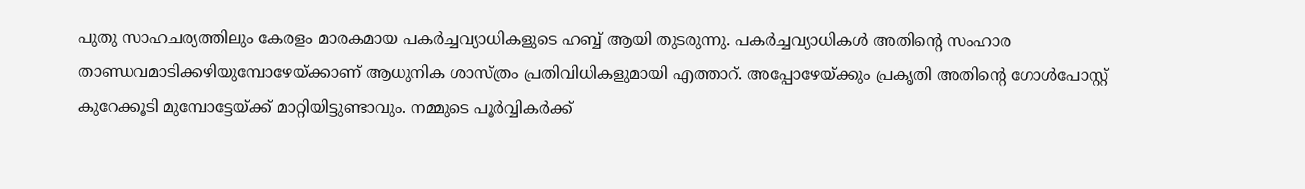പുതു സാഹചര്യത്തിലും കേരളം മാരകമായ പകർച്ചവ്യാധികളുടെ ഹബ്ബ് ആയി തുടരുന്നു. പകർച്ചവ്യാധികൾ അതിന്റെ സംഹാര താണ്ഡവമാടിക്കഴിയുമ്പോഴേയ്ക്കാണ് ആധുനിക ശാസ്ത്രം പ്രതിവിധികളുമായി എത്താറ്. അപ്പോഴേയ്ക്കും പ്രകൃതി അതിന്റെ ഗോൾപോസ്റ്റ് കുറേക്കൂടി മുമ്പോട്ടേയ്ക്ക് മാറ്റിയിട്ടുണ്ടാവും. നമ്മുടെ പൂർവ്വികർക്ക്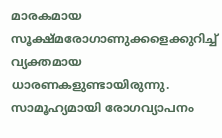മാരകമായ സൂക്ഷ്മരോഗാണുക്കളെക്കുറിച്ച് വ്യക്തമായ ധാരണകളുണ്ടായിരുന്നു. സാമൂഹ്യമായി രോഗവ്യാപനം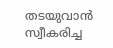തടയുവാൻ സ്വീകരിച്ച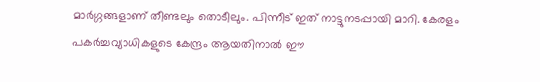മാർഗ്ഗങ്ങളാണ് തീണ്ടലും തൊടീലും. പിന്നീട് ഇത് നാട്ടുനടപ്പായി മാറി. കേരളം പകർച്ചവ്യാധികളുടെ കേന്ദ്രം ആയതിനാൽ ഈ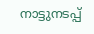നാട്ടുനടപ്പ്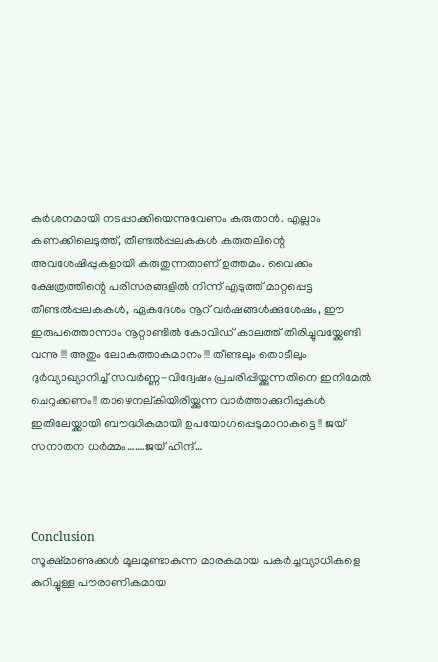കർശനമായി നടപ്പാക്കിയെന്നുവേണം കരുതാൻ. എല്ലാം കണക്കിലെടുത്ത്, തീണ്ടൽപ്പലകകൾ കരുതലിന്റെ അവശേഷിപ്പുകളായി കരുതുന്നതാണ് ഉത്തമം. വൈക്കം ക്ഷേത്രത്തിന്റെ പരിസരങ്ങളിൽ നിന്ന് എടുത്ത് മാറ്റപ്പെട്ട തീണ്ടൽപ്പലകകൾ, ഏകദേശം നൂറ് വർഷങ്ങൾക്കുശേഷം, ഈ ഇരുപത്തൊന്നാം നൂറ്റാണ്ടിൽ കോവിഡ് കാലത്ത് തിരിച്ചുവയ്ക്കേണ്ടി വന്നു !!! അതും ലോകത്താകമാനം !!! തീണ്ടലും തൊടീലും ദുർവ്യാഖ്യാനിച്ച് സവർണ്ണ-വിദ്വേഷം പ്രചരിപ്പിയ്ക്കുന്നതിനെ ഇനിമേൽ ചെറുക്കണം!! താഴെനല്കിയിരിയ്ക്കുന്ന വാർത്താക്കുറിപ്പുകൾ ഇതിലേയ്ക്കായി ബൗദ്ധികമായി ഉപയോഗപ്പെടുമാറാകട്ടെ !! ജയ് സനാതന ധർമ്മം…….ജയ് ഹിന്ദ്…



Conclusion
സൂക്ഷ്മാണുക്കൾ മൂലമുണ്ടാകുന്ന മാരകമായ പകർച്ചവ്യാധികളെ കുറിച്ചുള്ള പൗരാണികമായ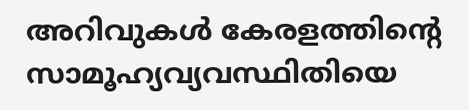അറിവുകൾ കേരളത്തിന്റെ സാമൂഹ്യവ്യവസ്ഥിതിയെ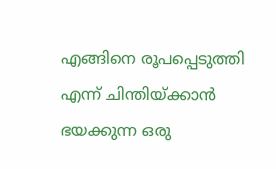എങ്ങിനെ രൂപപ്പെടുത്തി എന്ന് ചിന്തിയ്ക്കാൻ ഭയക്കുന്ന ഒരു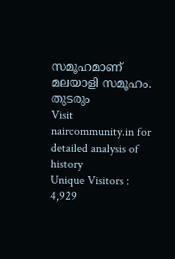സമൂഹമാണ് മലയാളി സമൂഹം.
തുടരും
Visit naircommunity.in for detailed analysis of history
Unique Visitors : 4,929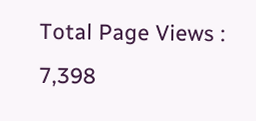Total Page Views : 7,398